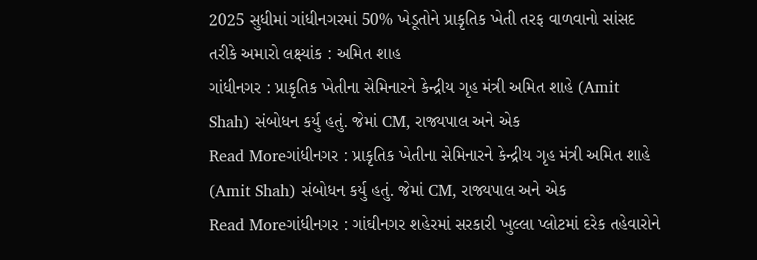2025 સુધીમાં ગાંધીનગરમાં 50% ખેડૂતોને પ્રાકૃતિક ખેતી તરફ વાળવાનો સાંસદ તરીકે અમારો લક્ષ્યાંક : અમિત શાહ
ગાંધીનગર : પ્રાકૃતિક ખેતીના સેમિનારને કેન્દ્રીય ગૃહ મંત્રી અમિત શાહે (Amit Shah) સંબોધન કર્યુ હતું. જેમાં CM, રાજ્યપાલ અને એક
Read Moreગાંધીનગર : પ્રાકૃતિક ખેતીના સેમિનારને કેન્દ્રીય ગૃહ મંત્રી અમિત શાહે (Amit Shah) સંબોધન કર્યુ હતું. જેમાં CM, રાજ્યપાલ અને એક
Read Moreગાંધીનગર : ગાંઘીનગર શહેરમાં સરકારી ખુલ્લા પ્લોટમાં દરેક તહેવારોને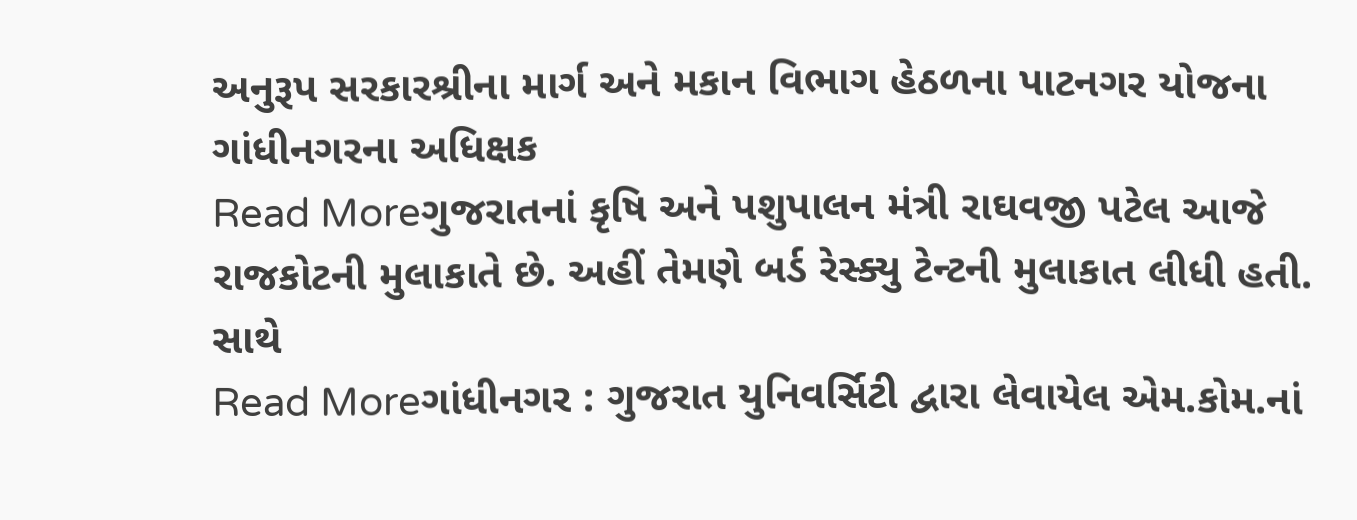અનુરૂપ સરકારશ્રીના માર્ગ અને મકાન વિભાગ હેઠળના પાટનગર યોજના ગાંધીનગરના અધિક્ષક
Read Moreગુજરાતનાં કૃષિ અને પશુપાલન મંત્રી રાઘવજી પટેલ આજે રાજકોટની મુલાકાતે છે. અહીં તેમણે બર્ડ રેસ્ક્યુ ટેન્ટની મુલાકાત લીધી હતી. સાથે
Read Moreગાંધીનગર : ગુજરાત યુનિવર્સિટી દ્વારા લેવાયેલ એમ.કોમ.નાં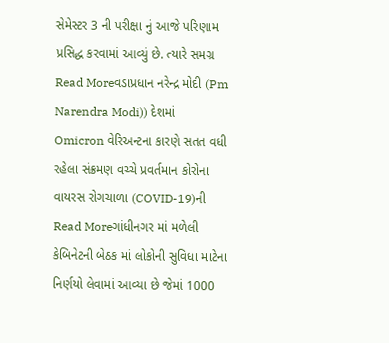સેમેસ્ટર 3 ની પરીક્ષા નું આજે પરિણામ પ્રસિદ્ધ કરવામાં આવ્યું છે. ત્યારે સમગ્ર
Read Moreવડાપ્રધાન નરેન્દ્ર મોદી (Pm Narendra Modi)) દેશમાં Omicron વેરિઅન્ટના કારણે સતત વધી રહેલા સંક્રમણ વચ્ચે પ્રવર્તમાન કોરોના વાયરસ રોગચાળા (COVID-19)ની
Read Moreગાંધીનગર માં મળેલી કેબિનેટની બેઠક માં લોકોની સુવિધા માટેના નિર્ણયો લેવામાં આવ્યા છે જેમાં 1000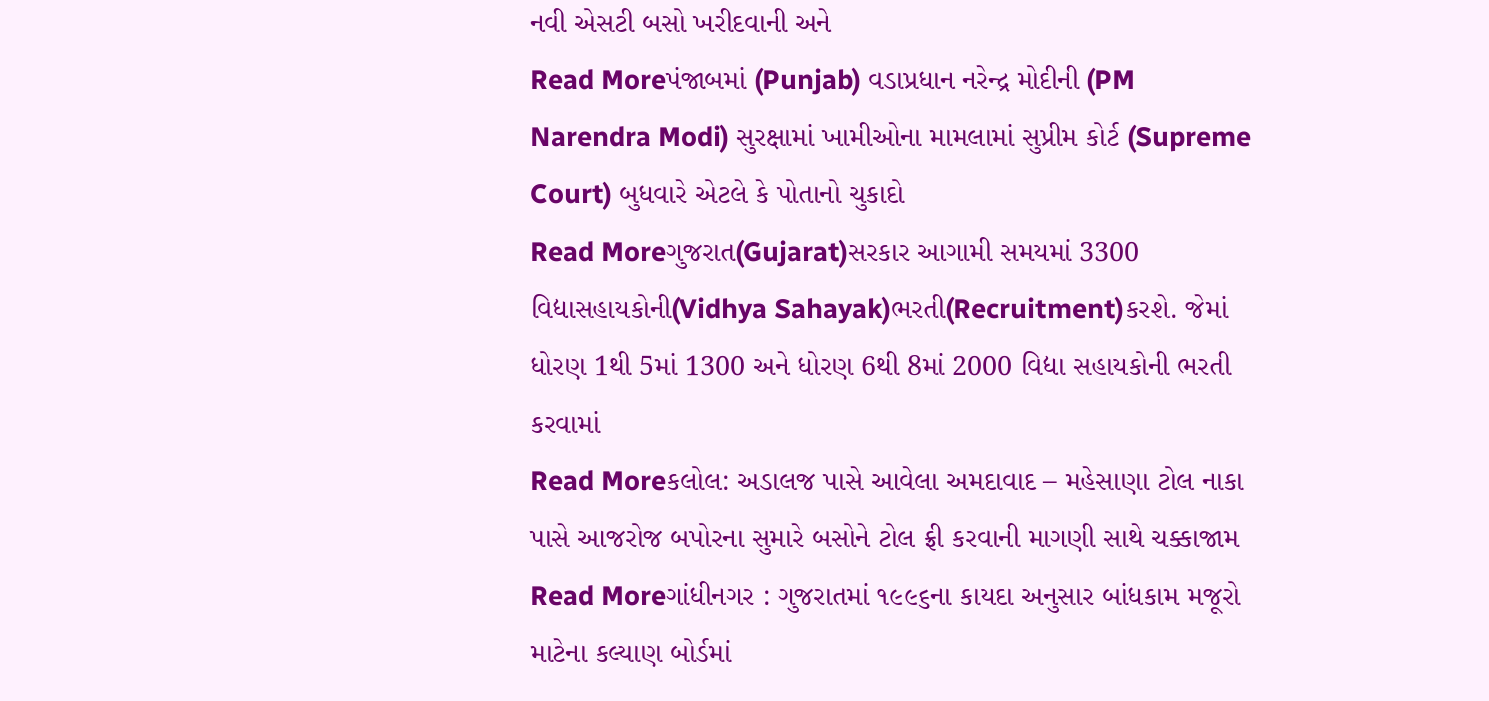નવી એસટી બસો ખરીદવાની અને
Read Moreપંજાબમાં (Punjab) વડાપ્રધાન નરેન્દ્ર મોદીની (PM Narendra Modi) સુરક્ષામાં ખામીઓના મામલામાં સુપ્રીમ કોર્ટ (Supreme Court) બુધવારે એટલે કે પોતાનો ચુકાદો
Read Moreગુજરાત(Gujarat)સરકાર આગામી સમયમાં 3300 વિદ્યાસહાયકોની(Vidhya Sahayak)ભરતી(Recruitment)કરશે. જેમાં ધોરણ 1થી 5માં 1300 અને ધોરણ 6થી 8માં 2000 વિદ્યા સહાયકોની ભરતી કરવામાં
Read Moreકલોલ: અડાલજ પાસે આવેલા અમદાવાદ – મહેસાણા ટોલ નાકા પાસે આજરોજ બપોરના સુમારે બસોને ટોલ ફ્રી કરવાની માગણી સાથે ચક્કાજામ
Read Moreગાંધીનગર : ગુજરાતમાં ૧૯૯૬ના કાયદા અનુસાર બાંધકામ મજૂરો માટેના કલ્યાણ બોર્ડમાં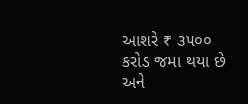આશરે ₹ ૩૫૦૦ કરોડ જમા થયા છે અને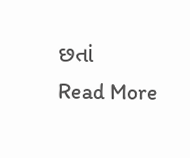છતાં
Read More